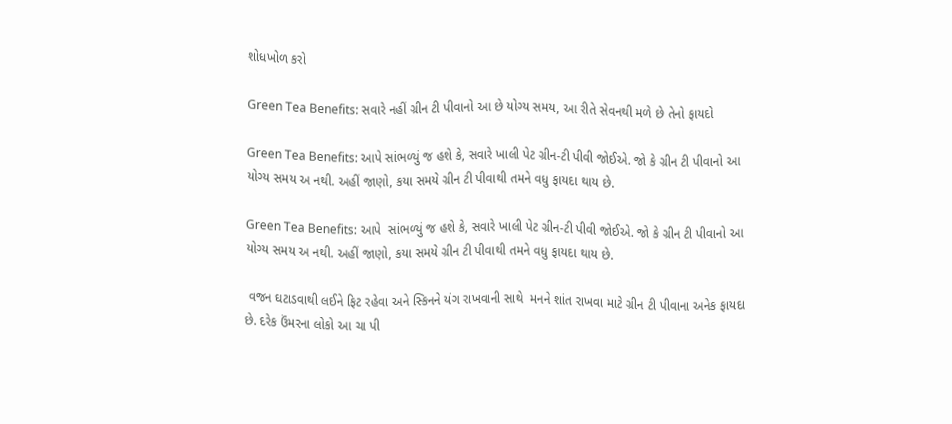શોધખોળ કરો

Green Tea Benefits: સવારે નહીં ગ્રીન ટી પીવાનો આ છે યોગ્ય સમય, આ રીતે સેવનથી મળે છે તેનો ફાયદો

Green Tea Benefits: આપે સાંભળ્યું જ હશે કે, સવારે ખાલી પેટ ગ્રીન-ટી પીવી જોઈએ. જો કે ગ્રીન ટી પીવાનો આ યોગ્ય સમય અ નથી. અહીં જાણો, કયા સમયે ગ્રીન ટી પીવાથી તમને વધુ ફાયદા થાય છે.

Green Tea Benefits: આપે  સાંભળ્યું જ હશે કે, સવારે ખાલી પેટ ગ્રીન-ટી પીવી જોઈએ. જો કે ગ્રીન ટી પીવાનો આ યોગ્ય સમય અ નથી. અહીં જાણો, કયા સમયે ગ્રીન ટી પીવાથી તમને વધુ ફાયદા થાય છે.

 વજન ઘટાડવાથી લઈને ફિટ રહેવા અને સ્કિનને યંગ રાખવાની સાથે  મનને શાંત રાખવા માટે ગ્રીન ટી પીવાના અનેક ફાયદા છે. દરેક ઉંમરના લોકો આ ચા પી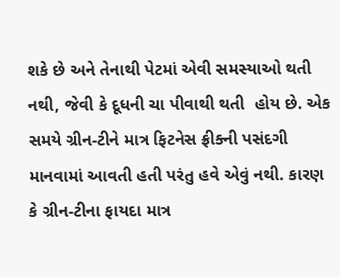શકે છે અને તેનાથી પેટમાં એવી સમસ્યાઓ થતી નથી, જેવી કે દૂધની ચા પીવાથી થતી  હોય છે. એક સમયે ગ્રીન-ટીને માત્ર ફિટનેસ ફ્રીક્ની પસંદગી માનવામાં આવતી હતી પરંતુ હવે એવું નથી. કારણ કે ગ્રીન-ટીના ફાયદા માત્ર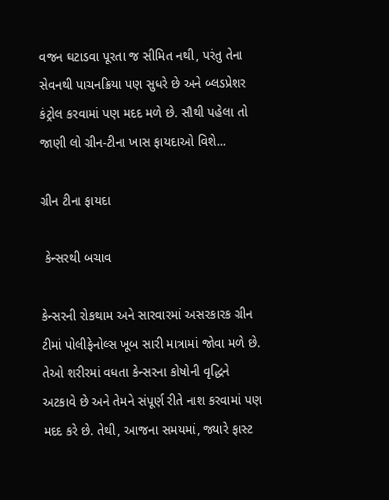વજન ઘટાડવા પૂરતા જ સીમિત નથી, પરંતુ તેના સેવનથી પાચનક્રિયા પણ સુધરે છે અને બ્લડપ્રેશર કંટ્રોલ કરવામાં પણ મદદ મળે છે. સૌથી પહેલા તો જાણી લો ગ્રીન-ટીના ખાસ ફાયદાઓ વિશે...

ગ્રીન ટીના ફાયદા

 કેન્સરથી બચાવ

કેન્સરની રોકથામ અને સારવારમાં અસરકારક ગ્રીન ટીમાં પોલીફેનોલ્સ ખૂબ સારી માત્રામાં જોવા મળે છે. તેઓ શરીરમાં વધતા કેન્સરના કોષોની વૃદ્ધિને અટકાવે છે અને તેમને સંપૂર્ણ રીતે નાશ કરવામાં પણ મદદ કરે છે. તેથી, આજના સમયમાં, જ્યારે ફાસ્ટ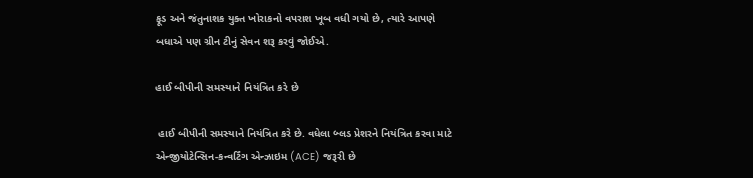ફૂડ અને જંતુનાશક યુક્ત ખોરાકનો વપરાશ ખૂબ વધી ગયો છે, ત્યારે આપણે બધાએ પણ ગ્રીન ટીનું સેવન શરૂ કરવું જોઈએ.

હાઈ બીપીની સમસ્યાને નિયંત્રિત કરે છે

 હાઈ બીપીની સમસ્યાને નિયંત્રિત કરે છે. વધેલા બ્લડ પ્રેશરને નિયંત્રિત કરવા માટે એન્જીયોટેન્સિન-કન્વર્ટિંગ એન્ઝાઇમ (ACE) જરૂરી છે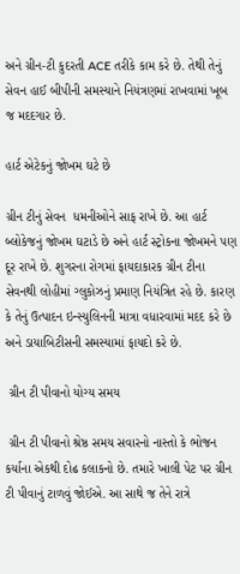અને ગ્રીન-ટી કુદરતી ACE તરીકે કામ કરે છે. તેથી તેનું સેવન હાઈ બીપીની સમસ્યાને નિયંત્રણમાં રાખવામાં ખૂબ જ મદદગાર છે.

હાર્ટ એટેકનું જોખમ ઘટે છે

ગ્રીન ટીનું સેવન  ધમનીઓને સાફ રાખે છે. આ હાર્ટ બ્લોકેજનું જોખમ ઘટાડે છે અને હાર્ટ સ્ટ્રોકના જોખમને પણ દૂર રાખે છે. શુગરના રોગમાં ફાયદાકારક ગ્રીન ટીના સેવનથી લોહીમાં ગ્લુકોઝનું પ્રમાણ નિયંત્રિત રહે છે. કારણ કે તેનું ઉત્પાદન ઇન્સ્યુલિનની માત્રા વધારવામાં મદદ કરે છે અને ડાયાબિટીસની સમસ્યામાં ફાયદો કરે છે.

 ગ્રીન ટી પીવાનો યોગ્ય સમય

 ગ્રીન ટી પીવાનો શ્રેષ્ઠ સમય સવારનો નાસ્તો કે ભોજન કર્યાના એકથી દોઢ કલાકનો છે. તમારે ખાલી પેટ પર ગ્રીન ટી પીવાનું ટાળવું જોઈએ. આ સાથે જ તેને રાત્રે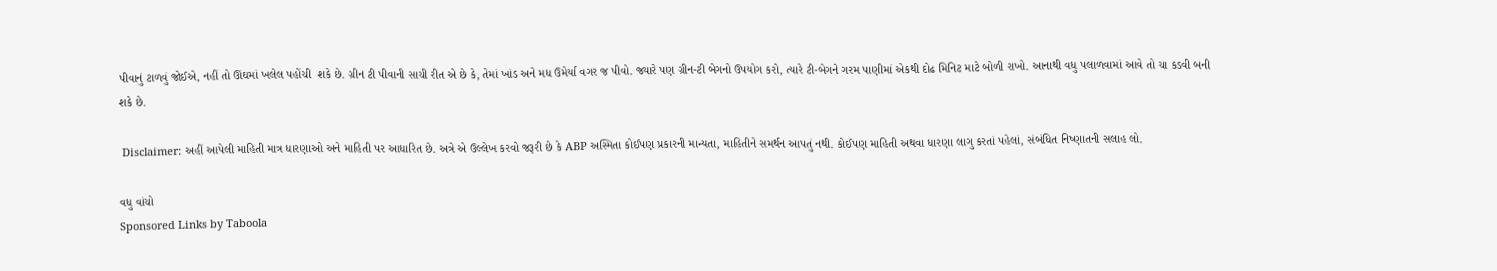પીવાનું ટાળવું જોઈએ, નહીં તો ઊંઘમાં ખલેલ પહોંચી  શકે છે. ગ્રીન ટી પીવાની સાચી રીત એ છે કે, તેમાં ખાંડ અને મધ ઉમેર્યા વગર જ પીવો. જ્યારે પણ ગ્રીન-ટી બેગનો ઉપયોગ કરો, ત્યારે ટી-બેગને ગરમ પાણીમાં એકથી દોઢ મિનિટ માટે બોળી રાખો. આનાથી વધુ પલાળવામાં આવે તો ચા કડવી બની શકે છે.

 Disclaimer: અહીં આપેલી માહિતી માત્ર ધારણાઓ અને માહિતી પર આધારિત છે. અત્રે એ ઉલ્લેખ કરવો જરૂરી છે કે ABP અસ્મિતા કોઈપણ પ્રકારની માન્યતા, માહિતીને સમર્થન આપતું નથી. કોઈપણ માહિતી અથવા ધારણા લાગુ કરતાં પહેલાં, સંબંધિત નિષ્ણાતની સલાહ લો.

વધુ વાંચો
Sponsored Links by Taboola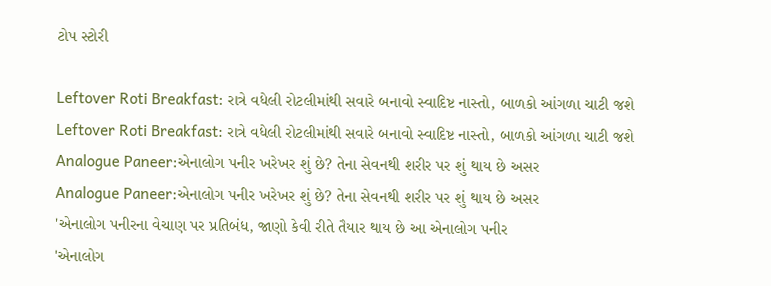ટોપ સ્ટોરી

Leftover Roti Breakfast: રાત્રે વધેલી રોટલીમાંથી સવારે બનાવો સ્વાદિષ્ટ નાસ્તો, બાળકો આંગળા ચાટી જશે
Leftover Roti Breakfast: રાત્રે વધેલી રોટલીમાંથી સવારે બનાવો સ્વાદિષ્ટ નાસ્તો, બાળકો આંગળા ચાટી જશે
Analogue Paneer:એનાલોગ પનીર ખરેખર શું છે? તેના સેવનથી શરીર પર શું થાય છે અસર
Analogue Paneer:એનાલોગ પનીર ખરેખર શું છે? તેના સેવનથી શરીર પર શું થાય છે અસર
'એનાલોગ પનીરના વેચાણ પર પ્રતિબંધ, જાણો કેવી રીતે તૈયાર થાય છે આ એનાલોગ પનીર
'એનાલોગ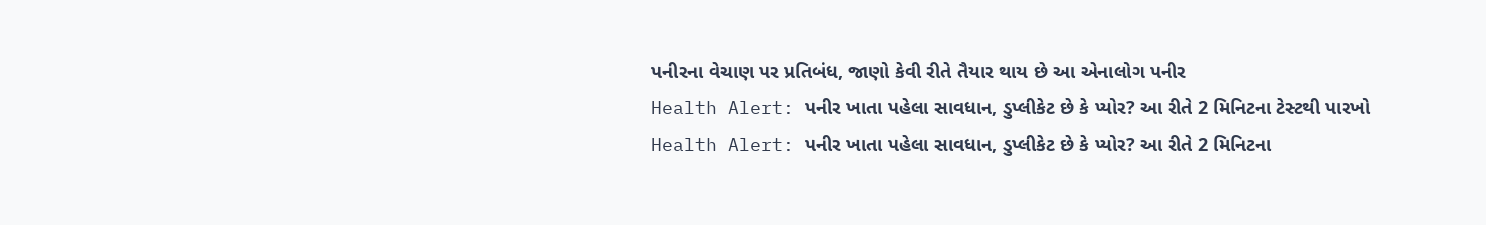પનીરના વેચાણ પર પ્રતિબંધ, જાણો કેવી રીતે તૈયાર થાય છે આ એનાલોગ પનીર
Health Alert: પનીર ખાતા પહેલા સાવધાન, ડુપ્લીકેટ છે કે પ્યોર? આ રીતે 2 મિનિટના ટેસ્ટથી પારખો
Health Alert: પનીર ખાતા પહેલા સાવધાન, ડુપ્લીકેટ છે કે પ્યોર? આ રીતે 2 મિનિટના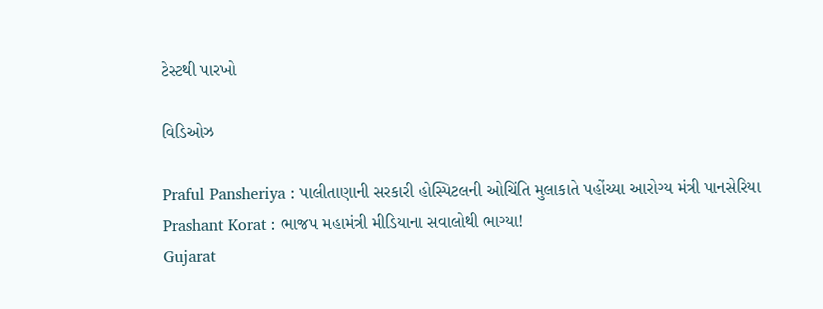ટેસ્ટથી પારખો

વિડિઓઝ

Praful Pansheriya : પાલીતાણાની સરકારી હોસ્પિટલની ઓચિંતિ મુલાકાતે પહોંચ્યા આરોગ્ય મંત્રી પાનસેરિયા
Prashant Korat : ભાજપ મહામંત્રી મીડિયાના સવાલોથી ભાગ્યા!
Gujarat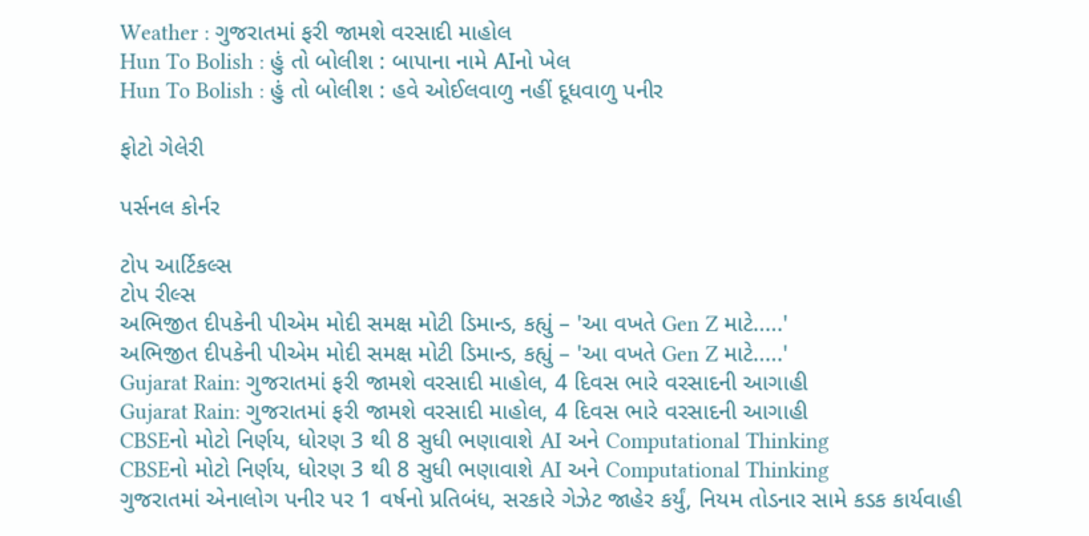Weather : ગુજરાતમાં ફરી જામશે વરસાદી માહોલ
Hun To Bolish : હું તો બોલીશ : બાપાના નામે AIનો ખેલ
Hun To Bolish : હું તો બોલીશ : હવે ઓઈલવાળુ નહીં દૂધવાળુ પનીર

ફોટો ગેલેરી

પર્સનલ કોર્નર

ટોપ આર્ટિકલ્સ
ટોપ રીલ્સ
અભિજીત દીપકેની પીએમ મોદી સમક્ષ મોટી ડિમાન્ડ, કહ્યું – 'આ વખતે Gen Z માટે.....'
અભિજીત દીપકેની પીએમ મોદી સમક્ષ મોટી ડિમાન્ડ, કહ્યું – 'આ વખતે Gen Z માટે.....'
Gujarat Rain: ગુજરાતમાં ફરી જામશે વરસાદી માહોલ, 4 દિવસ ભારે વરસાદની આગાહી
Gujarat Rain: ગુજરાતમાં ફરી જામશે વરસાદી માહોલ, 4 દિવસ ભારે વરસાદની આગાહી
CBSEનો મોટો નિર્ણય, ધોરણ 3 થી 8 સુધી ભણાવાશે AI અને Computational Thinking
CBSEનો મોટો નિર્ણય, ધોરણ 3 થી 8 સુધી ભણાવાશે AI અને Computational Thinking
ગુજરાતમાં એનાલોગ પનીર પર 1 વર્ષનો પ્રતિબંધ, સરકારે ગેઝેટ જાહેર કર્યું, નિયમ તોડનાર સામે કડક કાર્યવાહી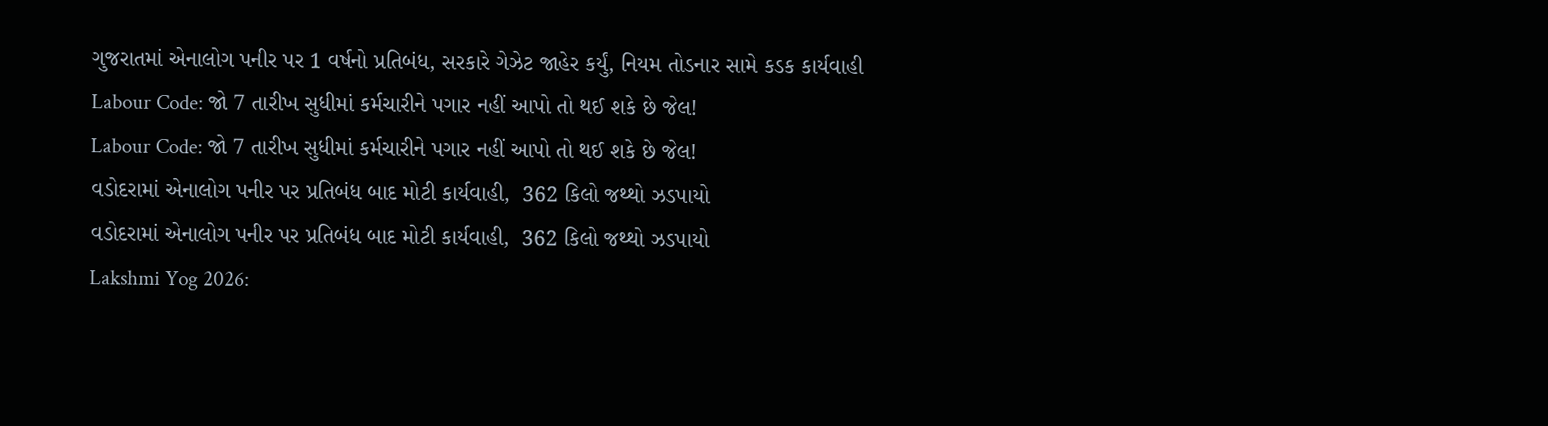ગુજરાતમાં એનાલોગ પનીર પર 1 વર્ષનો પ્રતિબંધ, સરકારે ગેઝેટ જાહેર કર્યું, નિયમ તોડનાર સામે કડક કાર્યવાહી
Labour Code: જો 7 તારીખ સુધીમાં કર્મચારીને પગાર નહીં આપો તો થઈ શકે છે જેલ!
Labour Code: જો 7 તારીખ સુધીમાં કર્મચારીને પગાર નહીં આપો તો થઈ શકે છે જેલ!
વડોદરામાં એનાલોગ પનીર પર પ્રતિબંધ બાદ મોટી કાર્યવાહી,  362 કિલો જથ્થો ઝડપાયો
વડોદરામાં એનાલોગ પનીર પર પ્રતિબંધ બાદ મોટી કાર્યવાહી,  362 કિલો જથ્થો ઝડપાયો
Lakshmi Yog 2026: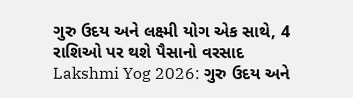ગુરુ ઉદય અને લક્ષ્મી યોગ એક સાથે, 4 રાશિઓ પર થશે પૈસાનો વરસાદ
Lakshmi Yog 2026: ગુરુ ઉદય અને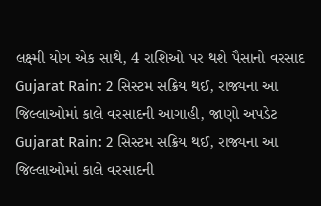લક્ષ્મી યોગ એક સાથે, 4 રાશિઓ પર થશે પૈસાનો વરસાદ
Gujarat Rain: 2 સિસ્ટમ સક્રિય થઈ, રાજ્યના આ જિલ્લાઓમાં કાલે વરસાદની આગાહી, જાણો અપડેટ
Gujarat Rain: 2 સિસ્ટમ સક્રિય થઈ, રાજ્યના આ જિલ્લાઓમાં કાલે વરસાદની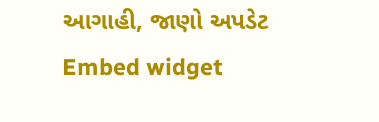આગાહી, જાણો અપડેટ
Embed widget